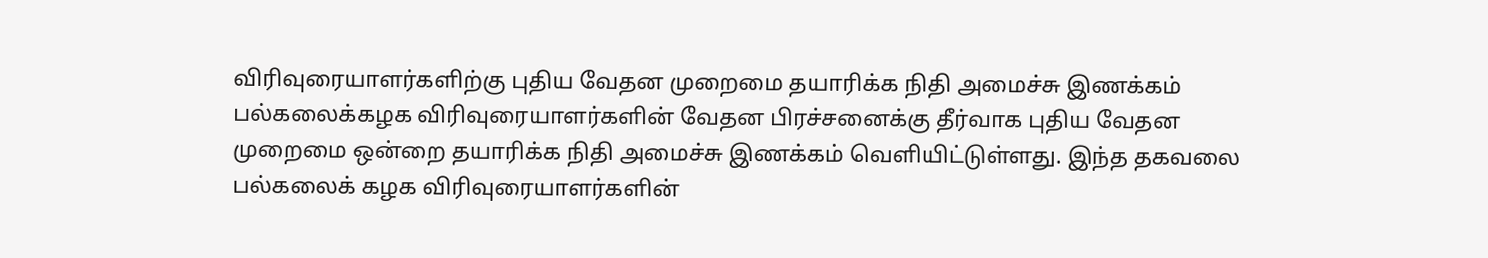விரிவுரையாளர்களிற்கு புதிய வேதன முறைமை தயாரிக்க நிதி அமைச்சு இணக்கம்
பல்கலைக்கழக விரிவுரையாளர்களின் வேதன பிரச்சனைக்கு தீர்வாக புதிய வேதன முறைமை ஒன்றை தயாரிக்க நிதி அமைச்சு இணக்கம் வெளியிட்டுள்ளது. இந்த தகவலை பல்கலைக் கழக விரிவுரையாளர்களின்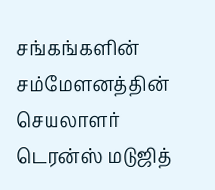சங்கங்களின் சம்மேளனத்தின் செயலாளர் டெரன்ஸ் மடுஜித்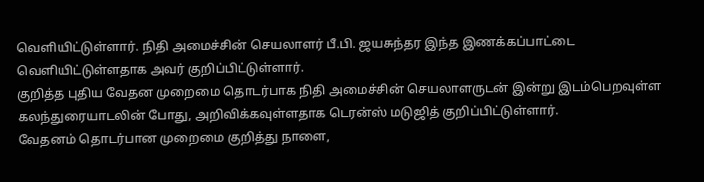வெளியிட்டுள்ளார். நிதி அமைச்சின் செயலாளர் பீ.பி. ஜயசுந்தர இந்த இணக்கப்பாட்டை வெளியிட்டுள்ளதாக அவர் குறிப்பிட்டுள்ளார்.
குறித்த புதிய வேதன முறைமை தொடர்பாக நிதி அமைச்சின் செயலாளருடன் இன்று இடம்பெறவுள்ள கலந்துரையாடலின் போது, அறிவிக்கவுள்ளதாக டெரன்ஸ் மடுஜித் குறிப்பிட்டுள்ளார்.
வேதனம் தொடர்பான முறைமை குறித்து நாளை,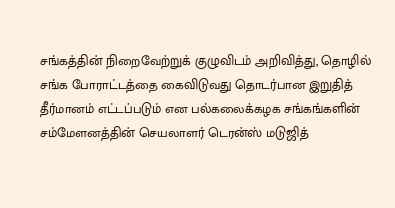சங்கத்தின் நிறைவேற்றுக் குழுவிடம் அறிவித்து, தொழில் சங்க போராட்டத்தை கைவிடுவது தொடர்பான இறுதித் தீர்மானம் எட்டப்படும் என பல்கலைக்கழக சங்கங்களின் சம்மேளனத்தின் செயலாளர் டெரன்ஸ் மடுஜித்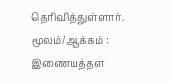தெரிவித்துள்ளார்.
மூலம்/ஆக்கம் : இணையத்தள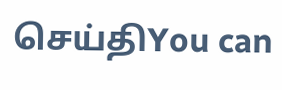செய்திYou can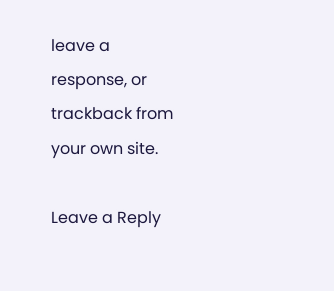leave a response, or trackback from your own site.

Leave a Reply